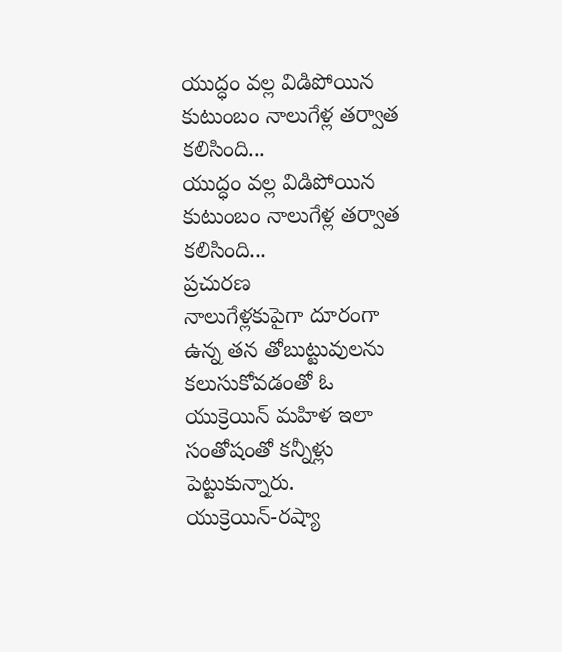యుద్ధం వల్ల విడిపోయిన కుటుంబం నాలుగేళ్ల తర్వాత కలిసింది...
యుద్ధం వల్ల విడిపోయిన కుటుంబం నాలుగేళ్ల తర్వాత కలిసింది...
ప్రచురణ
నాలుగేళ్లకుపైగా దూరంగా ఉన్న తన తోబుట్టువులను కలుసుకోవడంతో ఓ యుక్రెయిన్ మహిళ ఇలా సంతోషంతో కన్నీళ్లు పెట్టుకున్నారు.
యుక్రెయిన్-రష్యా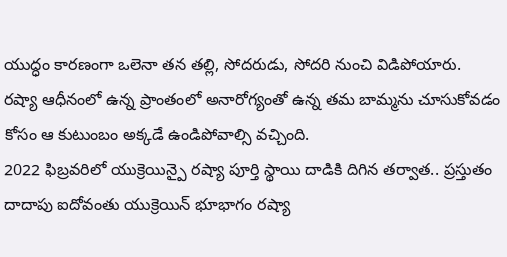యుద్ధం కారణంగా ఒలెనా తన తల్లి, సోదరుడు, సోదరి నుంచి విడిపోయారు.
రష్యా ఆధీనంలో ఉన్న ప్రాంతంలో అనారోగ్యంతో ఉన్న తమ బామ్మను చూసుకోవడం కోసం ఆ కుటుంబం అక్కడే ఉండిపోవాల్సి వచ్చింది.
2022 ఫిబ్రవరిలో యుక్రెయిన్పై రష్యా పూర్తి స్థాయి దాడికి దిగిన తర్వాత.. ప్రస్తుతం దాదాపు ఐదోవంతు యుక్రెయిన్ భూభాగం రష్యా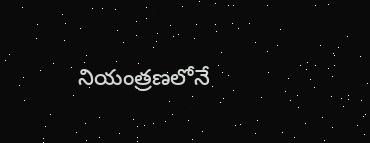నియంత్రణలోనే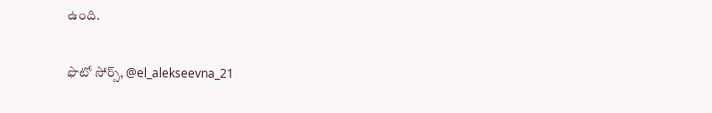ఉంది.

ఫొటో సోర్స్, @el_alekseevna_21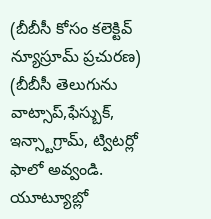(బీబీసీ కోసం కలెక్టివ్ న్యూస్రూమ్ ప్రచురణ)
(బీబీసీ తెలుగును వాట్సాప్,ఫేస్బుక్, ఇన్స్టాగ్రామ్, ట్విటర్లో ఫాలో అవ్వండి. యూట్యూబ్లో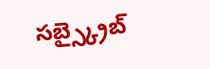సబ్స్క్రైబ్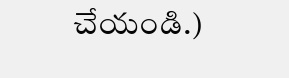చేయండి.)